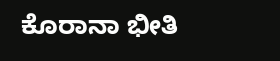ಕೊರಾನಾ ಭೀತಿ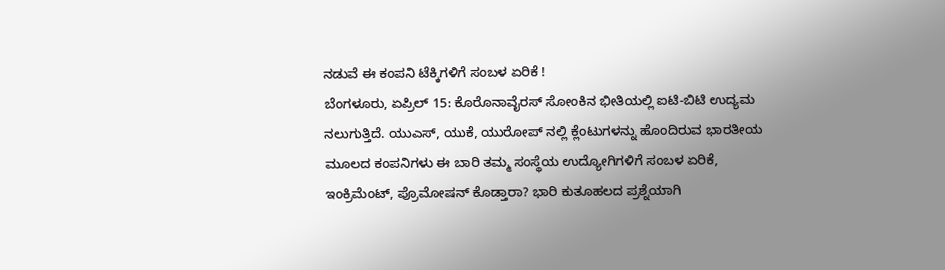ನಡುವೆ ಈ ಕಂಪನಿ ಟೆಕ್ಕಿಗಳಿಗೆ ಸಂಬಳ ಏರಿಕೆ !
ಬೆಂಗಳೂರು, ಏಪ್ರಿಲ್ 15: ಕೊರೊನಾವೈರಸ್ ಸೋಂಕಿನ ಭೀತಿಯಲ್ಲಿ ಐಟಿ-ಬಿಟಿ ಉದ್ಯಮ ನಲುಗುತ್ತಿದೆ. ಯುಎಸ್, ಯುಕೆ, ಯುರೋಪ್ ನಲ್ಲಿ ಕ್ಲೆಂಟುಗಳನ್ನು ಹೊಂದಿರುವ ಭಾರತೀಯ ಮೂಲದ ಕಂಪನಿಗಳು ಈ ಬಾರಿ ತಮ್ಮ ಸಂಸ್ಥೆಯ ಉದ್ಯೋಗಿಗಳಿಗೆ ಸಂಬಳ ಏರಿಕೆ, ಇಂಕ್ರಿಮೆಂಟ್, ಪ್ರೊಮೋಷನ್ ಕೊಡ್ತಾರಾ? ಭಾರಿ ಕುತೂಹಲದ ಪ್ರಶ್ನೆಯಾಗಿ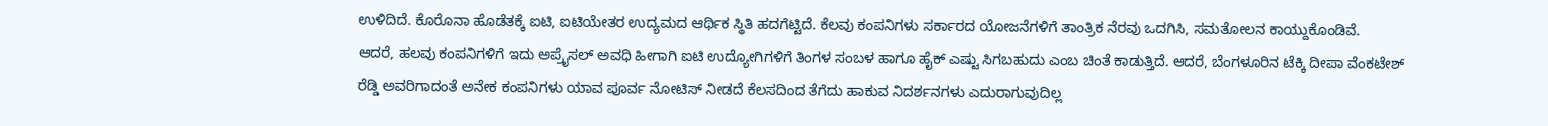ಉಳಿದಿದೆ. ಕೊರೊನಾ ಹೊಡೆತಕ್ಕೆ ಐಟಿ, ಐಟಿಯೇತರ ಉದ್ಯಮದ ಆರ್ಥಿಕ ಸ್ಥಿತಿ ಹದಗೆಟ್ಟಿದೆ. ಕೆಲವು ಕಂಪನಿಗಳು ಸರ್ಕಾರದ ಯೋಜನೆಗಳಿಗೆ ತಾಂತ್ರಿಕ ನೆರವು ಒದಗಿಸಿ, ಸಮತೋಲನ ಕಾಯ್ದುಕೊಂಡಿವೆ.
ಆದರೆ, ಹಲವು ಕಂಪನಿಗಳಿಗೆ ಇದು ಅಪ್ರೈಸಲ್ ಅವಧಿ ಹೀಗಾಗಿ ಐಟಿ ಉದ್ಯೋಗಿಗಳಿಗೆ ತಿಂಗಳ ಸಂಬಳ ಹಾಗೂ ಹೈಕ್ ಎಷ್ಟು ಸಿಗಬಹುದು ಎಂಬ ಚಿಂತೆ ಕಾಡುತ್ತಿದೆ. ಆದರೆ, ಬೆಂಗಳೂರಿನ ಟೆಕ್ಕಿ ದೀಪಾ ವೆಂಕಟೇಶ್ ರೆಡ್ಡಿ ಅವರಿಗಾದಂತೆ ಅನೇಕ ಕಂಪನಿಗಳು ಯಾವ ಪೂರ್ವ ನೋಟಿಸ್ ನೀಡದೆ ಕೆಲಸದಿಂದ ತೆಗೆದು ಹಾಕುವ ನಿದರ್ಶನಗಳು ಎದುರಾಗುವುದಿಲ್ಲ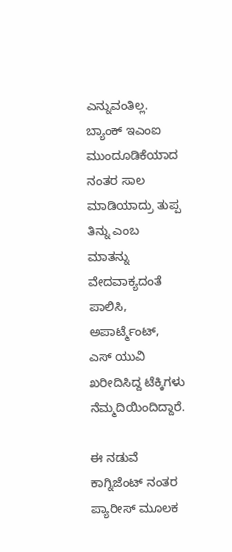ಎನ್ನುವಂತಿಲ್ಲ.
ಬ್ಯಾಂಕ್ ಇಎಂಐ ಮುಂದೂಡಿಕೆಯಾದ ನಂತರ ಸಾಲ ಮಾಡಿಯಾದ್ರು ತುಪ್ಪ ತಿನ್ನು ಎಂಬ ಮಾತನ್ನು ವೇದವಾಕ್ಯದಂತೆ ಪಾಲಿಸಿ, ಅಪಾರ್ಟ್ಮೆಂಟ್, ಎಸ್ ಯುವಿ ಖರೀದಿಸಿದ್ದ ಟೆಕ್ಕಿಗಳು ನೆಮ್ಮದಿಯಿಂದಿದ್ದಾರೆ.

ಈ ನಡುವೆ ಕಾಗ್ನಿಜೆಂಟ್ ನಂತರ ಪ್ಯಾರೀಸ್ ಮೂಲಕ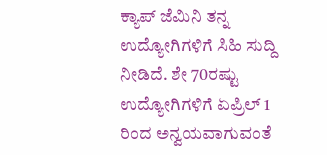ಕ್ಯಾಪ್ ಜೆಮಿನಿ ತನ್ನ ಉದ್ಯೋಗಿಗಳಿಗೆ ಸಿಹಿ ಸುದ್ದಿ ನೀಡಿದೆ. ಶೇ 70ರಷ್ಟು ಉದ್ಯೋಗಿಗಳಿಗೆ ಏಪ್ರಿಲ್ 1 ರಿಂದ ಅನ್ವಯವಾಗುವಂತೆ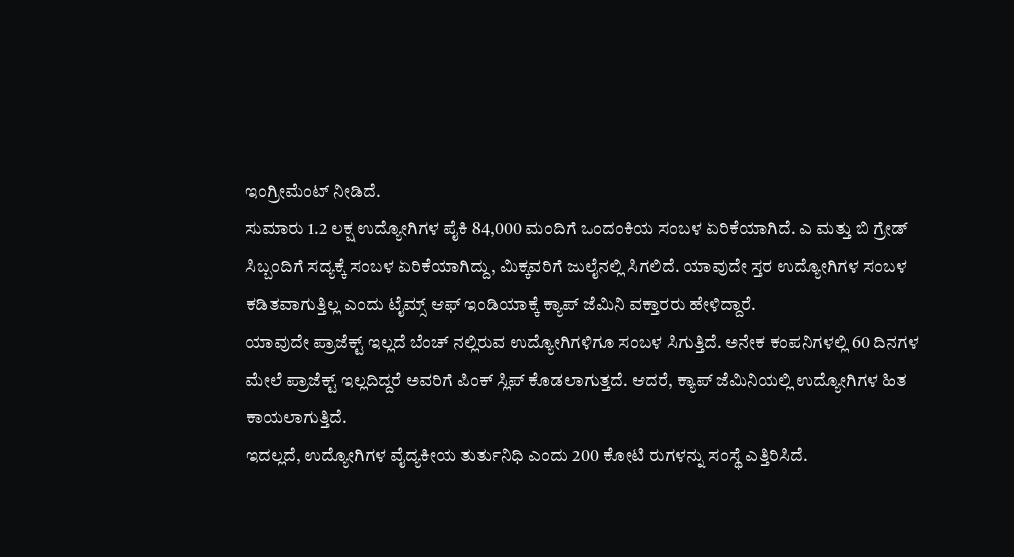ಇಂಗ್ರೀಮೆಂಟ್ ನೀಡಿದೆ.
ಸುಮಾರು 1.2 ಲಕ್ಷ ಉದ್ಯೋಗಿಗಳ ಪೈಕಿ 84,000 ಮಂದಿಗೆ ಒಂದಂಕಿಯ ಸಂಬಳ ಏರಿಕೆಯಾಗಿದೆ. ಎ ಮತ್ತು ಬಿ ಗ್ರೇಡ್ ಸಿಬ್ಬಂದಿಗೆ ಸದ್ಯಕ್ಕೆ ಸಂಬಳ ಏರಿಕೆಯಾಗಿದ್ದು, ಮಿಕ್ಕವರಿಗೆ ಜುಲೈನಲ್ಲಿ ಸಿಗಲಿದೆ. ಯಾವುದೇ ಸ್ತರ ಉದ್ಯೋಗಿಗಳ ಸಂಬಳ ಕಡಿತವಾಗುತ್ತಿಲ್ಲ ಎಂದು ಟೈಮ್ಸ್ ಆಫ್ ಇಂಡಿಯಾಕ್ಕೆ ಕ್ಯಾಪ್ ಜೆಮಿನಿ ವಕ್ತಾರರು ಹೇಳಿದ್ದಾರೆ.
ಯಾವುದೇ ಪ್ರಾಜೆಕ್ಟ್ ಇಲ್ಲದೆ ಬೆಂಚ್ ನಲ್ಲಿರುವ ಉದ್ಯೋಗಿಗಳಿಗೂ ಸಂಬಳ ಸಿಗುತ್ತಿದೆ. ಅನೇಕ ಕಂಪನಿಗಳಲ್ಲಿ 60 ದಿನಗಳ ಮೇಲೆ ಪ್ರಾಜೆಕ್ಟ್ ಇಲ್ಲದಿದ್ದರೆ ಅವರಿಗೆ ಪಿಂಕ್ ಸ್ಲಿಪ್ ಕೊಡಲಾಗುತ್ತದೆ. ಆದರೆ, ಕ್ಯಾಪ್ ಜೆಮಿನಿಯಲ್ಲಿ ಉದ್ಯೋಗಿಗಳ ಹಿತ ಕಾಯಲಾಗುತ್ತಿದೆ.
ಇದಲ್ಲದೆ, ಉದ್ಯೋಗಿಗಳ ವೈದ್ಯಕೀಯ ತುರ್ತುನಿಧಿ ಎಂದು 200 ಕೋಟಿ ರುಗಳನ್ನು ಸಂಸ್ಥೆ ಎತ್ತಿರಿಸಿದೆ.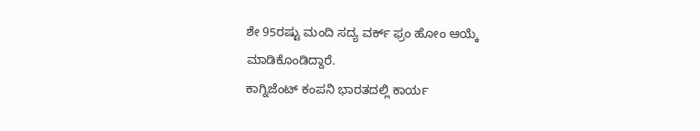ಶೇ 95ರಷ್ಟು ಮಂದಿ ಸದ್ಯ ವರ್ಕ್ ಫ್ರಂ ಹೋಂ ಆಯ್ಕೆ ಮಾಡಿಕೊಂಡಿದ್ದಾರೆ.
ಕಾಗ್ನಿಜೆಂಟ್ ಕಂಪನಿ ಭಾರತದಲ್ಲಿ ಕಾರ್ಯ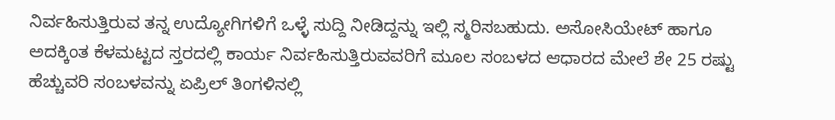ನಿರ್ವಹಿಸುತ್ತಿರುವ ತನ್ನ ಉದ್ಯೋಗಿಗಳಿಗೆ ಒಳ್ಳೆ ಸುದ್ದಿ ನೀಡಿದ್ದನ್ನು ಇಲ್ಲಿ ಸ್ಮರಿಸಬಹುದು. ಅಸೋಸಿಯೇಟ್ ಹಾಗೂ ಅದಕ್ಕಿಂತ ಕೆಳಮಟ್ಟದ ಸ್ತರದಲ್ಲಿ ಕಾರ್ಯ ನಿರ್ವಹಿಸುತ್ತಿರುವವರಿಗೆ ಮೂಲ ಸಂಬಳದ ಆಧಾರದ ಮೇಲೆ ಶೇ 25 ರಷ್ಟು ಹೆಚ್ಚುವರಿ ಸಂಬಳವನ್ನು ಏಪ್ರಿಲ್ ತಿಂಗಳಿನಲ್ಲಿ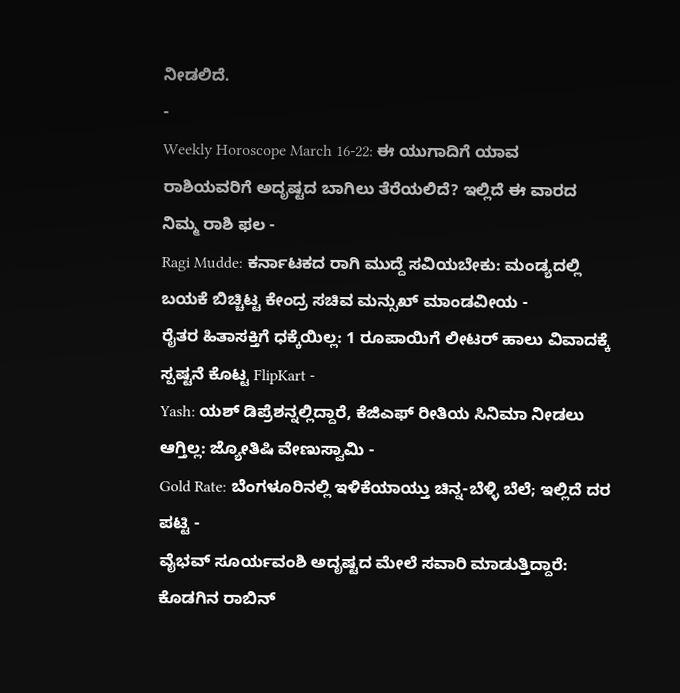ನೀಡಲಿದೆ.
-
Weekly Horoscope March 16-22: ಈ ಯುಗಾದಿಗೆ ಯಾವ ರಾಶಿಯವರಿಗೆ ಅದೃಷ್ಟದ ಬಾಗಿಲು ತೆರೆಯಲಿದೆ? ಇಲ್ಲಿದೆ ಈ ವಾರದ ನಿಮ್ಮ ರಾಶಿ ಫಲ -
Ragi Mudde: ಕರ್ನಾಟಕದ ರಾಗಿ ಮುದ್ದೆ ಸವಿಯಬೇಕು: ಮಂಡ್ಯದಲ್ಲಿ ಬಯಕೆ ಬಿಚ್ಚಿಟ್ಟ ಕೇಂದ್ರ ಸಚಿವ ಮನ್ಸುಖ್ ಮಾಂಡವೀಯ -
ರೈತರ ಹಿತಾಸಕ್ತಿಗೆ ಧಕ್ಕೆಯಿಲ್ಲ: 1 ರೂಪಾಯಿಗೆ ಲೀಟರ್ ಹಾಲು ವಿವಾದಕ್ಕೆ ಸ್ಪಷ್ಟನೆ ಕೊಟ್ಟ FlipKart -
Yash: ಯಶ್ ಡಿಪ್ರೆಶನ್ನಲ್ಲಿದ್ದಾರೆ, ಕೆಜಿಎಫ್ ರೀತಿಯ ಸಿನಿಮಾ ನೀಡಲು ಆಗ್ತಿಲ್ಲ: ಜ್ಯೋತಿಷಿ ವೇಣುಸ್ವಾಮಿ -
Gold Rate: ಬೆಂಗಳೂರಿನಲ್ಲಿ ಇಳಿಕೆಯಾಯ್ತು ಚಿನ್ನ-ಬೆಳ್ಳಿ ಬೆಲೆ; ಇಲ್ಲಿದೆ ದರ ಪಟ್ಟಿ -
ವೈಭವ್ ಸೂರ್ಯವಂಶಿ ಅದೃಷ್ಟದ ಮೇಲೆ ಸವಾರಿ ಮಾಡುತ್ತಿದ್ದಾರೆ: ಕೊಡಗಿನ ರಾಬಿನ್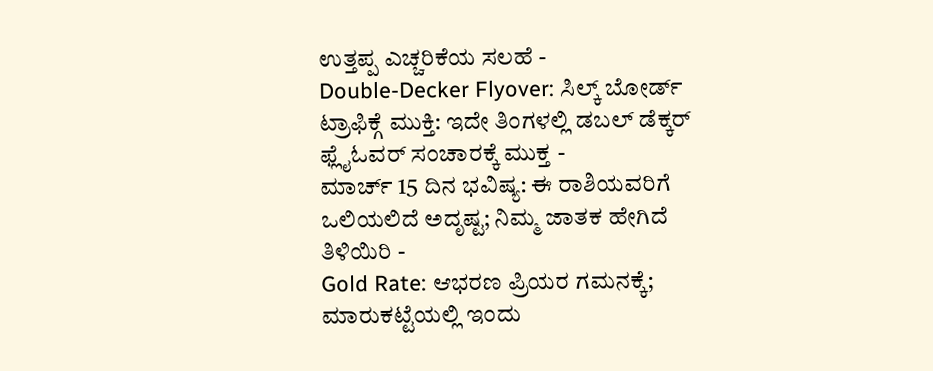ಉತ್ತಪ್ಪ ಎಚ್ಚರಿಕೆಯ ಸಲಹೆ -
Double-Decker Flyover: ಸಿಲ್ಕ್ ಬೋರ್ಡ್ ಟ್ರಾಫಿಕ್ಗೆ ಮುಕ್ತಿ: ಇದೇ ತಿಂಗಳಲ್ಲಿ ಡಬಲ್ ಡೆಕ್ಕರ್ ಫ್ಲೈಓವರ್ ಸಂಚಾರಕ್ಕೆ ಮುಕ್ತ -
ಮಾರ್ಚ್ 15 ದಿನ ಭವಿಷ್ಯ: ಈ ರಾಶಿಯವರಿಗೆ ಒಲಿಯಲಿದೆ ಅದೃಷ್ಟ; ನಿಮ್ಮ ಜಾತಕ ಹೇಗಿದೆ ತಿಳಿಯಿರಿ -
Gold Rate: ಆಭರಣ ಪ್ರಿಯರ ಗಮನಕ್ಕೆ; ಮಾರುಕಟ್ಟೆಯಲ್ಲಿ ಇಂದು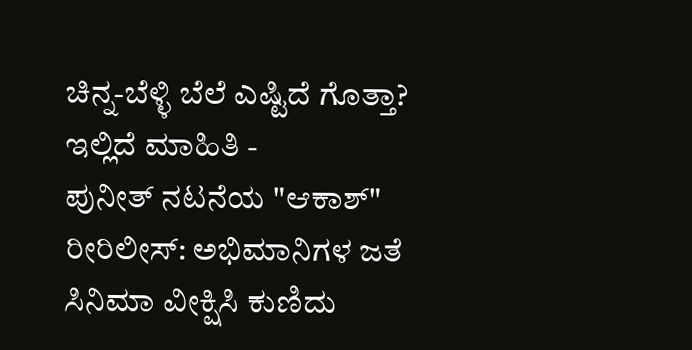ಚಿನ್ನ-ಬೆಳ್ಳಿ ಬೆಲೆ ಎಷ್ಟಿದೆ ಗೊತ್ತಾ? ಇಲ್ಲಿದೆ ಮಾಹಿತಿ -
ಪುನೀತ್ ನಟನೆಯ "ಆಕಾಶ್" ರೀರಿಲೀಸ್: ಅಭಿಮಾನಿಗಳ ಜತೆ ಸಿನಿಮಾ ವೀಕ್ಷಿಸಿ ಕುಣಿದು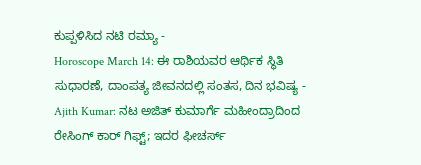ಕುಪ್ಪಳಿಸಿದ ನಟಿ ರಮ್ಯಾ -
Horoscope March 14: ಈ ರಾಶಿಯವರ ಆರ್ಥಿಕ ಸ್ಥಿತಿ ಸುಧಾರಣೆ, ದಾಂಪತ್ಯ ಜೀವನದಲ್ಲಿ ಸಂತಸ, ದಿನ ಭವಿಷ್ಯ -
Ajith Kumar: ನಟ ಅಜಿತ್ ಕುಮಾರ್ಗೆ ಮಹೀಂದ್ರಾದಿಂದ ರೇಸಿಂಗ್ ಕಾರ್ ಗಿಫ್ಟ್; ಇದರ ಫೀಚರ್ಸ್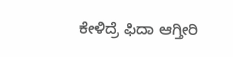ಕೇಳಿದ್ರೆ ಫಿದಾ ಆಗ್ತೀರಿ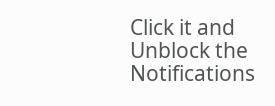Click it and Unblock the Notifications